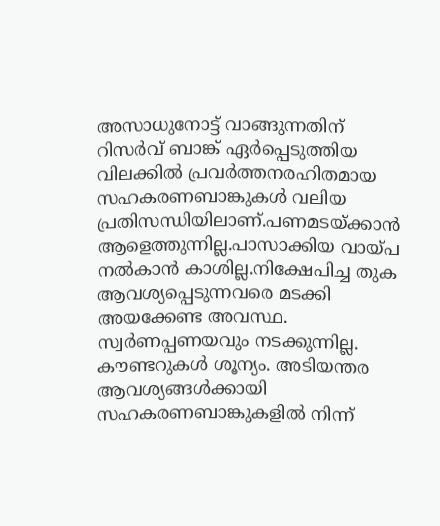അസാധുനോട്ട് വാങ്ങുന്നതിന് റിസര്‍വ് ബാങ്ക് ഏര്‍പ്പെടുത്തിയ വിലക്കില്‍ പ്രവര്‍ത്തനരഹിതമായ സഹകരണബാങ്കുകള്‍ വലിയ പ്രതിസന്ധിയിലാണ്.പണമടയ്‌ക്കാന്‍ ആളെത്തുന്നില്ല.പാസാക്കിയ വായ്പ നല്‍കാന്‍ കാശില്ല.നിക്ഷേപിച്ച തുക ആവശ്യപ്പെടുന്നവരെ മടക്കി അയക്കേണ്ട അവസ്ഥ. സ്വര്‍ണപ്പണയവും നടക്കുന്നില്ല. കൗണ്ടറുകള്‍ ശൂന്യം. അടിയന്തര ആവശ്യങ്ങള്‍ക്കായി സഹകരണബാങ്കുകളില്‍ നിന്ന്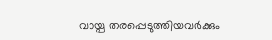വായ്പ തരപ്പെടുത്തിയവര്‍ക്കും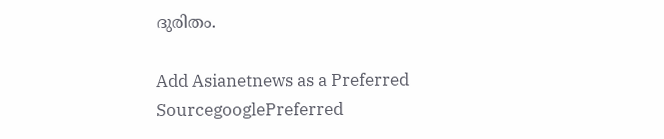ദുരിതം.

Add Asianetnews as a Preferred SourcegooglePreferred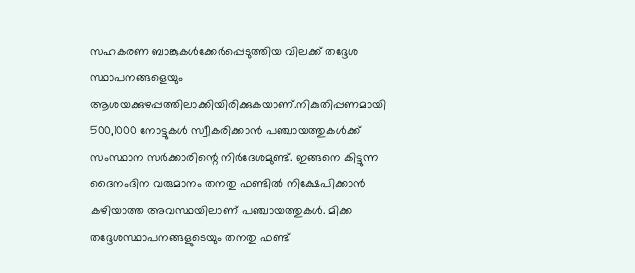സഹകരണ ബാങ്കുകള്‍ക്കേര്‍പ്പെടുത്തിയ വിലക്ക് തദ്ദേശ സ്ഥാപനങ്ങളെയും ആശയക്കുഴപ്പത്തിലാക്കിയിരിക്കുകയാണ്.നികുതിപ്പണമായി 500,1000 നോട്ടുകള്‍ സ്വീകരിക്കാന്‍ പഞ്ചായത്തുകള്‍ക്ക് സംസ്ഥാന സര്‍ക്കാരിന്റെ നിര്‍ദേശമുണ്ട്. ഇങ്ങനെ കിട്ടുന്ന ദൈനംദിന വരുമാനം തനതു ഫണ്ടില്‍ നിക്ഷേപിക്കാന്‍ കഴിയാത്ത അവസ്ഥയിലാണ് പഞ്ചായത്തുകള്‍. മിക്ക തദ്ദേശസ്ഥാപനങ്ങളുടെയും തനതു ഫണ്ട്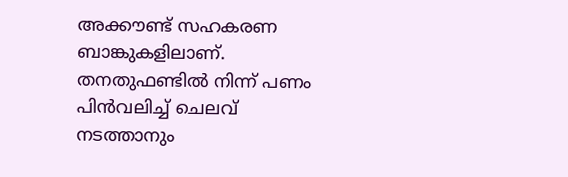അക്കൗണ്ട് സഹകരണ ബാങ്കുകളിലാണ്. തനതുഫണ്ടില്‍ നിന്ന് പണം പിന്‍വലിച്ച് ചെലവ് നടത്താനും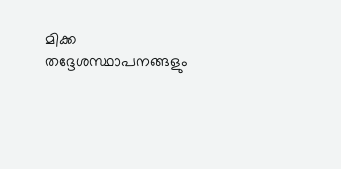മിക്ക തദ്ദേശസ്ഥാപനങ്ങളും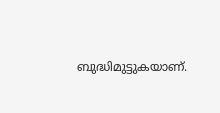ബുദ്ധിമുട്ടുകയാണ്.